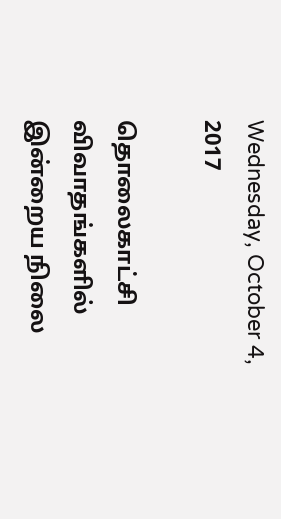Wednesday, October 4, 2017

தொலைகாட்சி விவாதங்களில் இன்றைய நிலை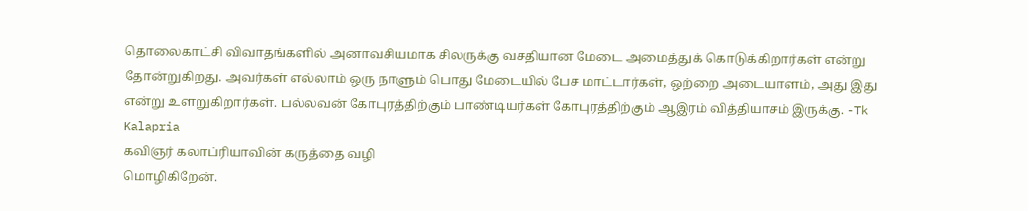தொலைகாட்சி விவாதங்களில் அனாவசியமாக சிலருக்கு வசதியான மேடை அமைத்துக் கொடுக்கிறார்கள் என்று தோன்றுகிறது. அவர்கள் எல்லாம் ஒரு நாளும் பொது மேடையில் பேச மாட்டார்கள், ஒற்றை அடையாளம், அது இது என்று உளறுகிறார்கள். பல்லவன் கோபுரத்திற்கும் பாண்டியர்கள் கோபுரத்திற்கும் ஆஇரம் வித்தியாசம் இருக்கு. -Tk Kalapria
கவிஞர் கலாப்ரியாவின் கருத்தை வழி
மொழிகிறேன்.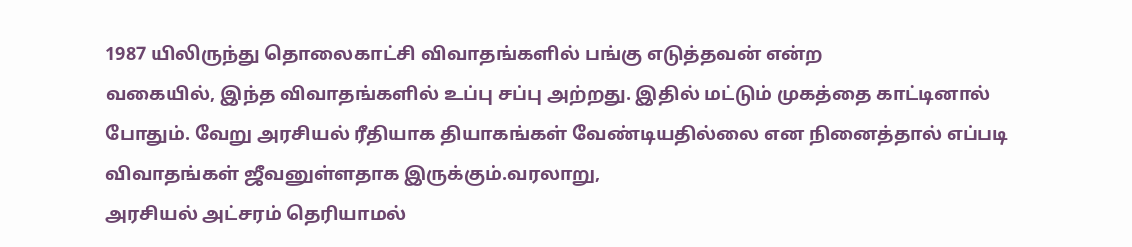1987 யிலிருந்து தொலைகாட்சி விவாதங்களில் பங்கு எடுத்தவன் என்ற
வகையில், இந்த விவாதங்களில் உப்பு சப்பு அற்றது. இதில் மட்டும் முகத்தை காட்டினால் போதும். வேறு அரசியல் ரீதியாக தியாகங்கள் வேண்டியதில்லை என நினைத்தால் எப்படி விவாதங்கள் ஜீவனுள்ளதாக இருக்கும்.வரலாறு,
அரசியல் அட்சரம் தெரியாமல்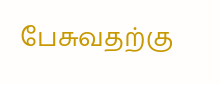பேசுவதற்கு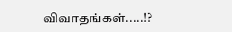விவாதங்கள்.....!?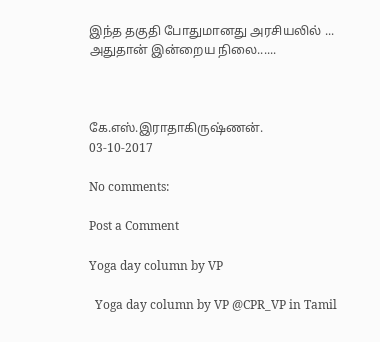இந்த தகுதி போதுமானது அரசியலில் ...
அதுதான் இன்றைய நிலை......



கே.எஸ்.இராதாகிருஷ்ணன்.
03-10-2017

No comments:

Post a Comment

Yoga day column by VP

  Yoga day column by VP @CPR_VP in Tamil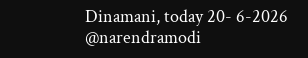Dinamani, today 20- 6-2026 @narendramodi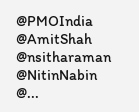@PMOIndia @AmitShah @nsitharaman @NitinNabin @...